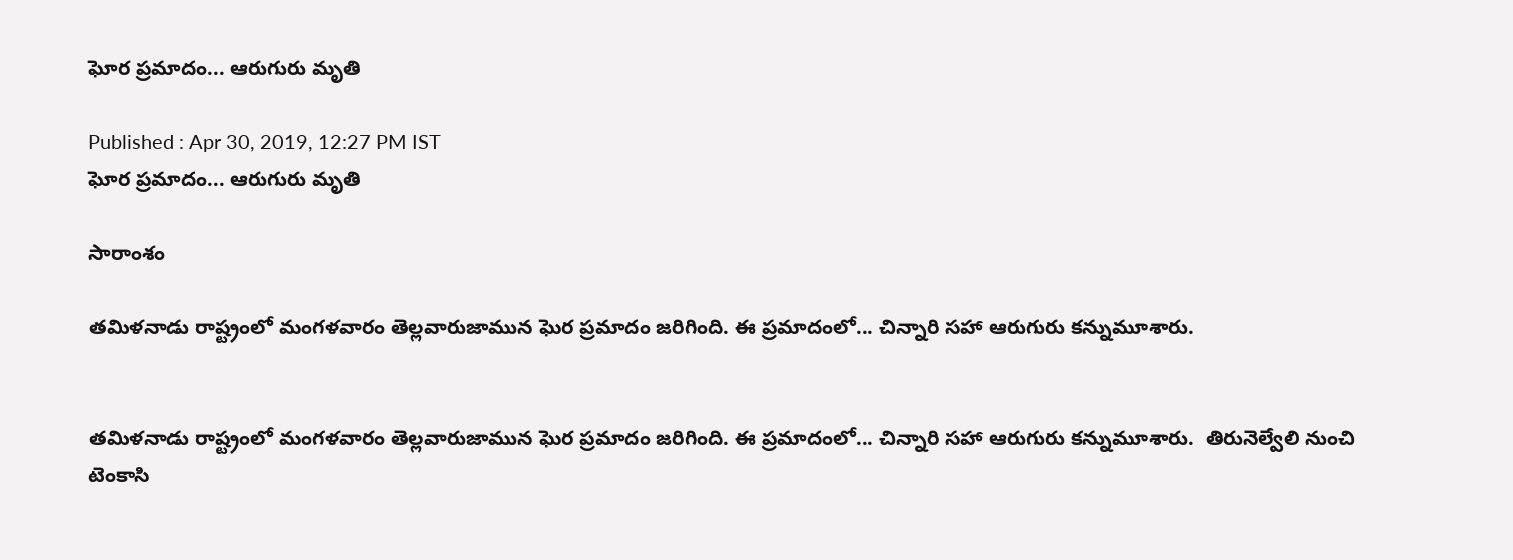ఘోర ప్రమాదం... ఆరుగురు మృతి

Published : Apr 30, 2019, 12:27 PM IST
ఘోర ప్రమాదం... ఆరుగురు మృతి

సారాంశం

తమిళనాడు రాష్ట్రంలో మంగళవారం తెల్లవారుజామున ఘెర ప్రమాదం జరిగింది. ఈ ప్రమాదంలో... చిన్నారి సహా ఆరుగురు కన్నుమూశారు.


తమిళనాడు రాష్ట్రంలో మంగళవారం తెల్లవారుజామున ఘెర ప్రమాదం జరిగింది. ఈ ప్రమాదంలో... చిన్నారి సహా ఆరుగురు కన్నుమూశారు.  తిరునెల్వేలి నుంచి టెంకాసి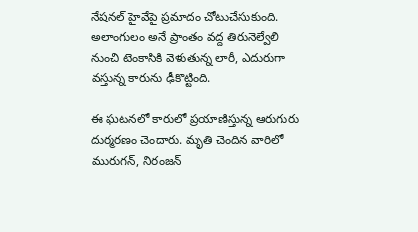నేషనల్ హైవేపై ప్రమాదం చోటుచేసుకుంది. అలాంగులం అనే ప్రాంతం వద్ద తిరునెల్వేలి నుంచి టెంకాసికి వెళుతున్న లారీ, ఎదురుగా వస్తున్న కారును ఢీకొట్టింది.

ఈ ఘటనలో కారులో ప్రయాణిస్తున్న ఆరుగురు దుర్మరణం చెందారు. మృతి చెందిన వారిలో మురుగన్, నిరంజన్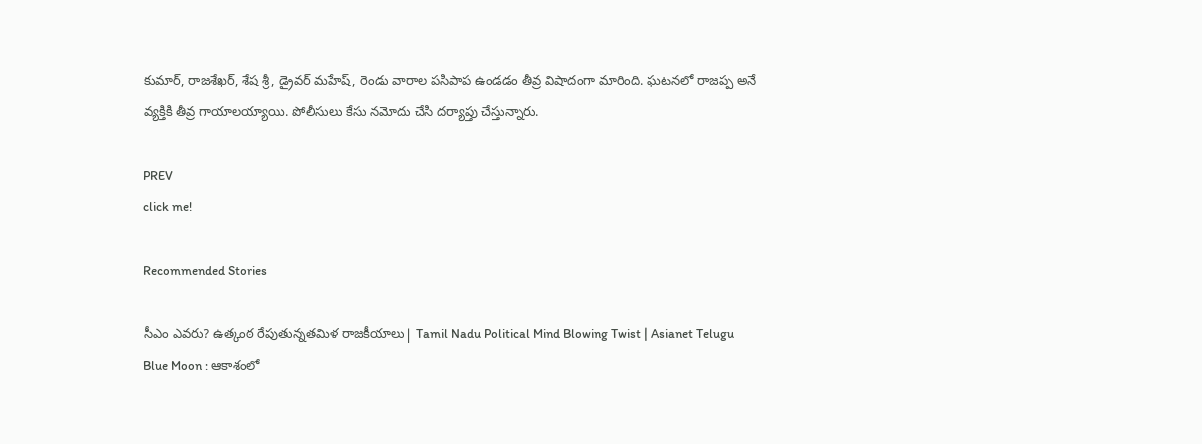కుమార్, రాజశేఖర్, శేష శ్రీ, డ్రైవర్ మహేష్, రెండు వారాల పసిపాప ఉండడం తీవ్ర విషాదంగా మారింది. ఘటనలో రాజప్ప అనే వ్యక్తికి తీవ్ర గాయాలయ్యాయి. పోలీసులు కేసు నమోదు చేసి దర్యాప్తు చేస్తున్నారు.

PREV
click me!

Recommended Stories

సీఎం ఎవరు? ఉత్కంఠ రేపుతున్నతమిళ రాజకీయాలు| Tamil Nadu Political Mind Blowing Twist | Asianet Telugu
Blue Moon : ఆకాశంలో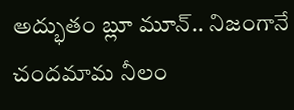అద్భుతం బ్లూ మూన్.. నిజంగానే చందమామ నీలం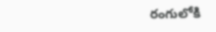రంగులోకి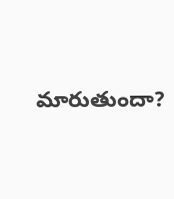మారుతుందా?